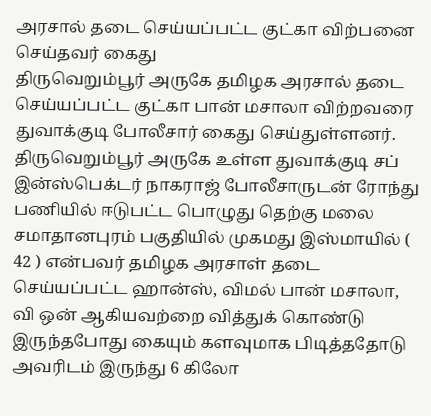அரசால் தடை செய்யப்பட்ட குட்கா விற்பனை செய்தவர் கைது
திருவெறும்பூர் அருகே தமிழக அரசால் தடை செய்யப்பட்ட குட்கா பான் மசாலா விற்றவரை துவாக்குடி போலீசார் கைது செய்துள்ளனர்.
திருவெறும்பூர் அருகே உள்ள துவாக்குடி சப் இன்ஸ்பெக்டர் நாகராஜ் போலீசாருடன் ரோந்து பணியில் ஈடுபட்ட பொழுது தெற்கு மலை சமாதானபுரம் பகுதியில் முகமது இஸ்மாயில் ( 42 ) என்பவர் தமிழக அரசாள் தடை செய்யப்பட்ட ஹான்ஸ், விமல் பான் மசாலா, வி ஒன் ஆகியவற்றை வித்துக் கொண்டு இருந்தபோது கையும் களவுமாக பிடித்ததோடு அவரிடம் இருந்து 6 கிலோ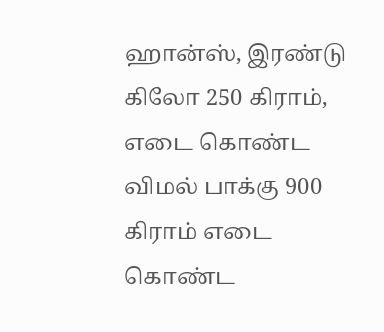ஹான்ஸ், இரண்டு கிலோ 250 கிராம், எடை கொண்ட விமல் பாக்கு 900 கிராம் எடை கொண்ட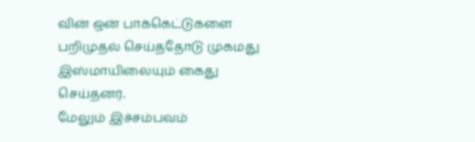வின் ஒன் பாக்கெட்டுகளை பறிமுதல் செய்ததோடு முகமது இஸ்மாயிலையும் கைது செய்தனர்.
மேலும் இச்சம்பவம்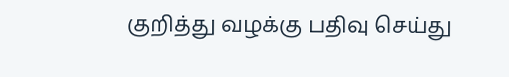குறித்து வழக்கு பதிவு செய்து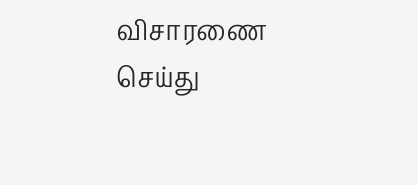விசாரணை செய்து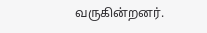வருகின்றனர்.